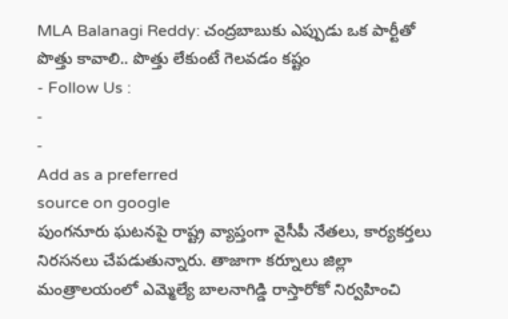MLA Balanagi Reddy: చంద్రబాబుకు ఎప్పుడు ఒక పార్టీతో పొత్తు కావాలి.. పొత్తు లేకుంటే గెలవడం కష్టం
- Follow Us :
-
-
Add as a preferred
source on google
పుంగనూరు ఘటనపై రాష్ట్ర వ్యాప్తంగా వైసీపీ నేతలు, కార్యకర్తలు నిరసనలు చేపడుతున్నారు. తాజాగా కర్నూలు జిల్లా మంత్రాలయంలో ఎమ్మెల్యే బాలనాగిడ్డి రాస్తారోకో నిర్వహించి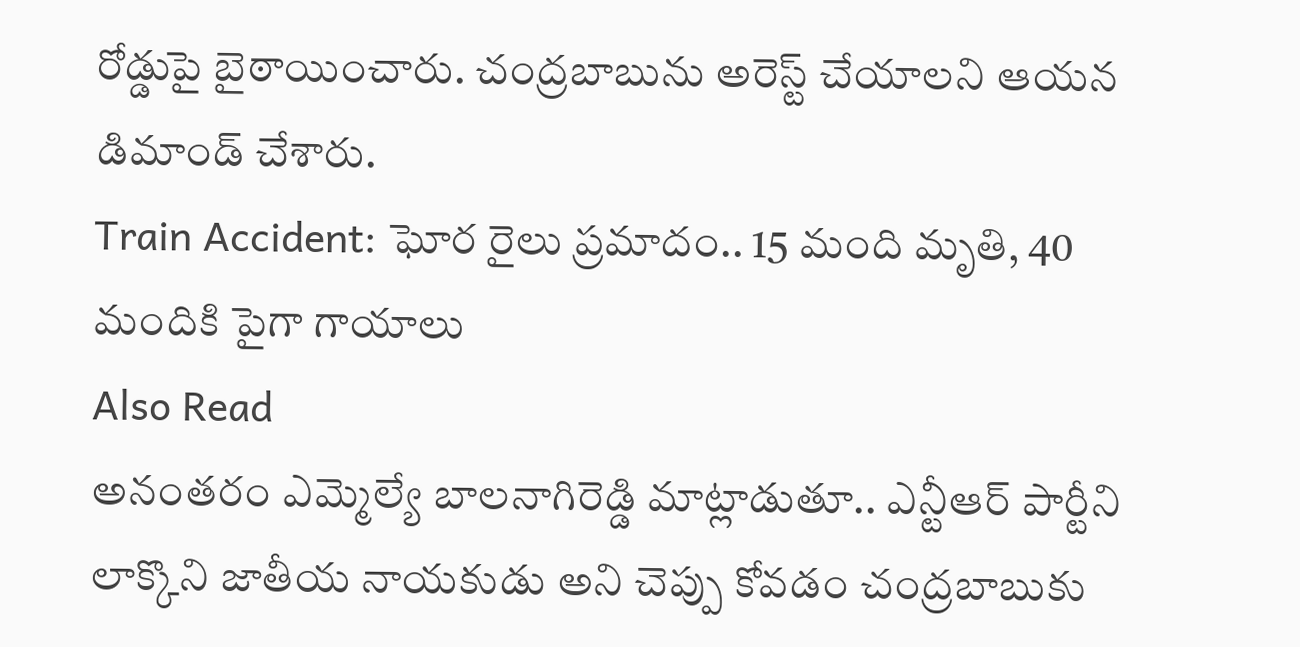రోడ్డుపై బైఠాయించారు. చంద్రబాబును అరెస్ట్ చేయాలని ఆయన డిమాండ్ చేశారు.
Train Accident: ఘోర రైలు ప్రమాదం.. 15 మంది మృతి, 40 మందికి పైగా గాయాలు
Also Read
అనంతరం ఎమ్మెల్యే బాలనాగిరెడ్డి మాట్లాడుతూ.. ఎన్టీఆర్ పార్టీని లాక్కొని జాతీయ నాయకుడు అని చెప్పు కోవడం చంద్రబాబుకు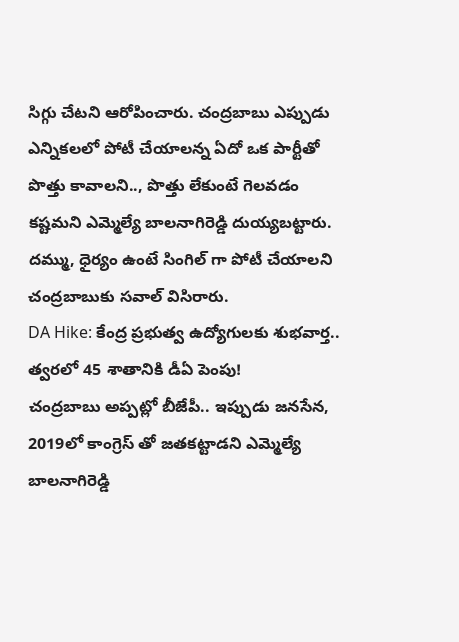సిగ్గు చేటని ఆరోపించారు. చంద్రబాబు ఎప్పుడు ఎన్నికలలో పోటీ చేయాలన్న ఏదో ఒక పార్టీతో పొత్తు కావాలని.., పొత్తు లేకుంటే గెలవడం కష్టమని ఎమ్మెల్యే బాలనాగిరెడ్డి దుయ్యబట్టారు. దమ్ము, ధైర్యం ఉంటే సింగిల్ గా పోటీ చేయాలని చంద్రబాబుకు సవాల్ విసిరారు.
DA Hike: కేంద్ర ప్రభుత్వ ఉద్యోగులకు శుభవార్త.. త్వరలో 45 శాతానికి డీఏ పెంపు!
చంద్రబాబు అప్పట్లో బీజేపీ.. ఇప్పుడు జనసేన, 2019లో కాంగ్రెస్ తో జతకట్టాడని ఎమ్మెల్యే బాలనాగిరెడ్డి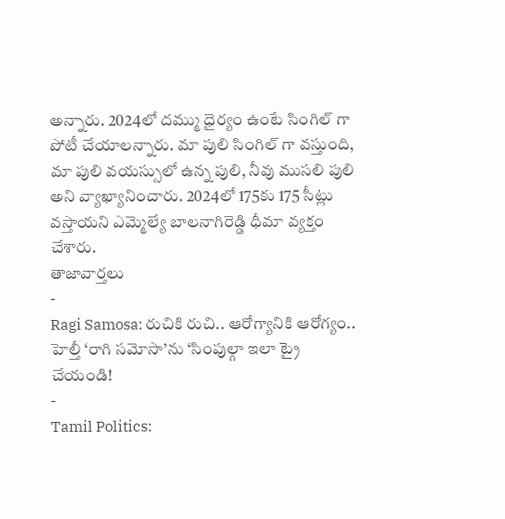అన్నారు. 2024లో దమ్ము ధైర్యం ఉంటే సింగిల్ గా పోటీ చేయాలన్నారు. మా పులి సింగిల్ గా వస్తుంది, మా పులి వయస్సులో ఉన్న పులి, నీవు ముసలి పులి అని వ్యాఖ్యానించారు. 2024లో 175కు 175 సీట్లు వస్తాయని ఎమ్మెల్యే బాలనాగిరెడ్డి ధీమా వ్యక్తం చేశారు.
తాజావార్తలు
-
Ragi Samosa: రుచికి రుచి.. ఆరోగ్యానికి ఆరోగ్యం.. హెల్తీ ‘రాగి సమోసా’ను ‘సింపుల్గా ఇలా ట్రై చేయండి!
-
Tamil Politics: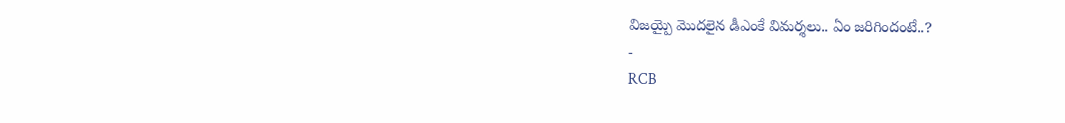విజయ్పై మొదలైన డీఎంకే విమర్శలు.. ఏం జరిగిందంటే..?
-
RCB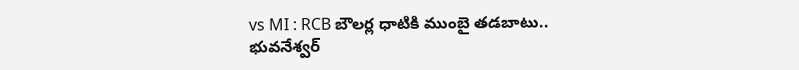vs MI : RCB బౌలర్ల ధాటికి ముంబై తడబాటు.. భువనేశ్వర్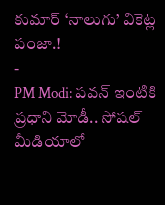కుమార్ ‘నాలుగు’ వికెట్ల పంజా.!
-
PM Modi: పవన్ ఇంటికి ప్రధాని మోడీ.. సోషల్ మీడియాలో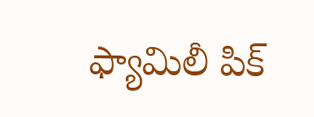ఫ్యామిలీ పిక్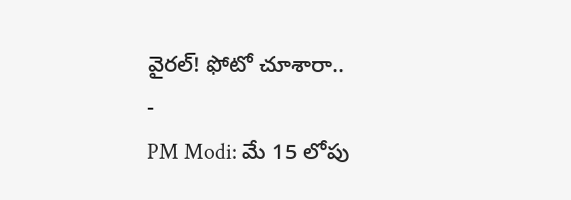వైరల్! ఫోటో చూశారా..
-
PM Modi: మే 15 లోపు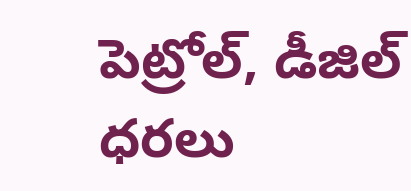పెట్రోల్, డీజిల్ ధరలు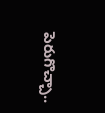పెరుగొచ్చా..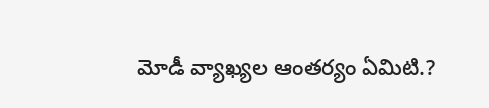మోడీ వ్యాఖ్యల ఆంతర్యం ఏమిటి.?